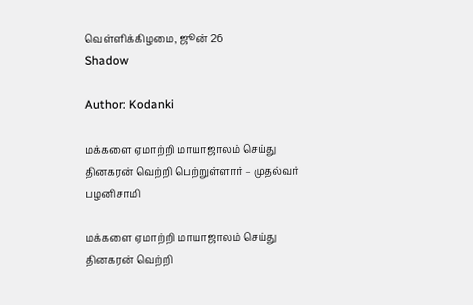வெள்ளிக்கிழமை, ஜூன் 26
Shadow

Author: Kodanki

மக்களை ஏமாற்றி மாயாஜாலம் செய்து தினகரன் வெற்றி பெற்றுள்ளார் – முதல்வர் பழனிசாமி

மக்களை ஏமாற்றி மாயாஜாலம் செய்து தினகரன் வெற்றி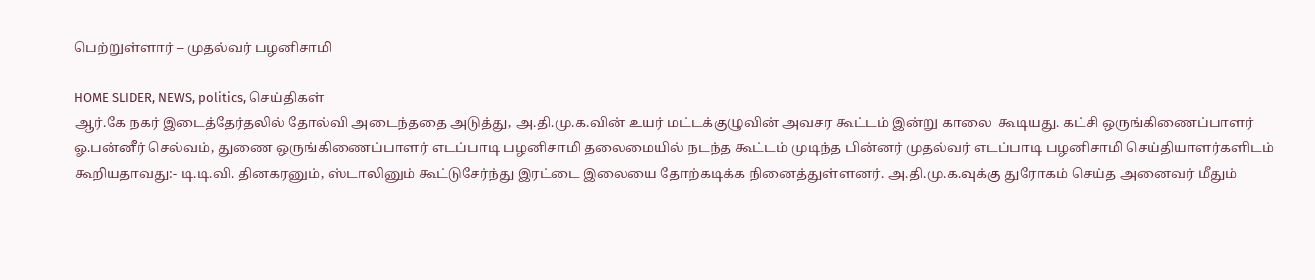பெற்றுள்ளார் – முதல்வர் பழனிசாமி

HOME SLIDER, NEWS, politics, செய்திகள்
ஆர்.கே நகர் இடைத்தேர்தலில் தோல்வி அடைந்ததை அடுத்து, அ.தி.மு.க.வின் உயர் மட்டக்குழுவின் அவசர கூட்டம் இன்று காலை  கூடியது. கட்சி ஒருங்கிணைப்பாளர் ஓ.பன்னீர் செல்வம், துணை ஒருங்கிணைப்பாளர் எடப்பாடி பழனிசாமி தலைமையில் நடந்த கூட்டம் முடிந்த பின்னர் முதல்வர் எடப்பாடி பழனிசாமி செய்தியாளர்களிடம் கூறியதாவது:- டி.டி.வி. தினகரனும், ஸ்டாலினும் கூட்டுசேர்ந்து இரட்டை இலையை தோற்கடிக்க நினைத்துள்ளனர். அ.தி.மு.க.வுக்கு துரோகம் செய்த அனைவர் மீதும்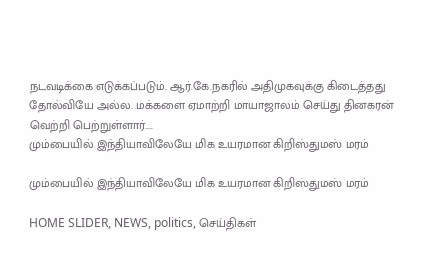நடவடிக்கை எடுக்கப்படும். ஆர்.கே.நகரில் அதிமுகவுக்கு கிடைத்தது தோல்வியே அல்ல. மக்களை ஏமாற்றி மாயாஜாலம் செய்து தினகரன் வெற்றி பெற்றுள்ளார்....
மும்பையில் இந்தியாவிலேயே மிக உயரமான கிறிஸ்துமஸ் மரம்

மும்பையில் இந்தியாவிலேயே மிக உயரமான கிறிஸ்துமஸ் மரம்

HOME SLIDER, NEWS, politics, செய்திகள்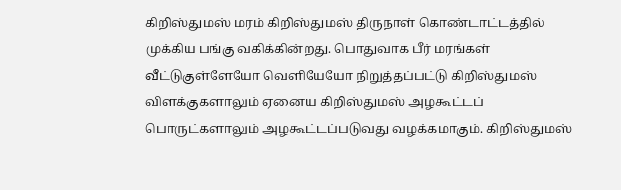கிறிஸ்துமஸ் மரம் கிறிஸ்துமஸ் திருநாள் கொண்டாட்டத்தில் முக்கிய பங்கு வகிக்கின்றது. பொதுவாக பீர் மரங்கள் வீட்டுகுள்ளேயோ வெளியேயோ நிறுத்தப்பட்டு கிறிஸ்துமஸ் விளக்குகளாலும் ஏனைய கிறிஸ்துமஸ் அழகூட்டப் பொருட்களாலும் அழகூட்டப்படுவது வழக்கமாகும். கிறிஸ்துமஸ்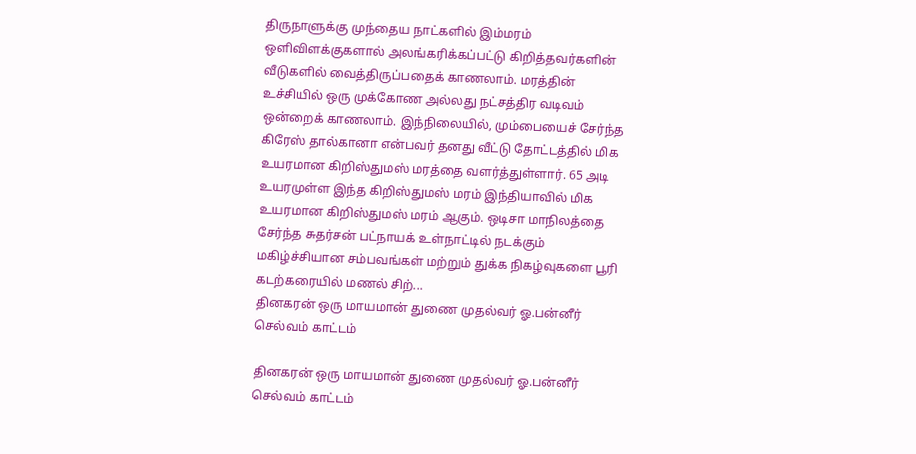திருநாளுக்கு முந்தைய நாட்களில் இம்மரம் ஒளிவிளக்குகளால் அலங்கரிக்கப்பட்டு கிறித்தவர்களின் வீடுகளில் வைத்திருப்பதைக் காணலாம். மரத்தின் உச்சியில் ஒரு முக்கோண அல்லது நட்சத்திர வடிவம் ஒன்றைக் காணலாம். இந்நிலையில், மும்பையைச் சேர்ந்த கிரேஸ் தால்கானா என்பவர் தனது வீட்டு தோட்டத்தில் மிக உயரமான கிறிஸ்துமஸ் மரத்தை வளர்த்துள்ளார். 65 அடி உயரமுள்ள இந்த கிறிஸ்துமஸ் மரம் இந்தியாவில் மிக உயரமான கிறிஸ்துமஸ் மரம் ஆகும். ஒடிசா மாநிலத்தை சேர்ந்த சுதர்சன் பட்நாயக் உள்நாட்டில் நடக்கும் மகிழ்ச்சியான சம்பவங்கள் மற்றும் துக்க நிகழ்வுகளை பூரி கடற்கரையில் மணல் சிற்...
தினகரன் ஒரு மாயமான் துணை முதல்வர் ஓ.பன்னீர் செல்வம் காட்டம்

தினகரன் ஒரு மாயமான் துணை முதல்வர் ஓ.பன்னீர் செல்வம் காட்டம்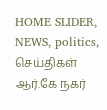HOME SLIDER, NEWS, politics, செய்திகள்
ஆர்.கே நகர்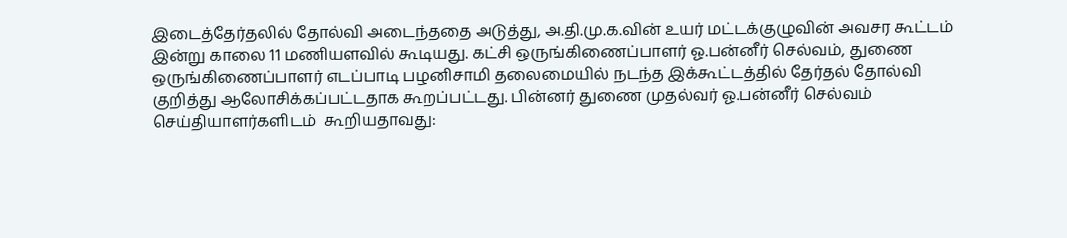இடைத்தேர்தலில் தோல்வி அடைந்ததை அடுத்து, அ.தி.மு.க.வின் உயர் மட்டக்குழுவின் அவசர கூட்டம் இன்று காலை 11 மணியளவில் கூடியது. கட்சி ஒருங்கிணைப்பாளர் ஓ.பன்னீர் செல்வம், துணை ஒருங்கிணைப்பாளர் எடப்பாடி பழனிசாமி தலைமையில் நடந்த இக்கூட்டத்தில் தேர்தல் தோல்வி குறித்து ஆலோசிக்கப்பட்டதாக கூறப்பட்டது. பின்னர் துணை முதல்வர் ஓ.பன்னீர் செல்வம் செய்தியாளர்களிடம்  கூறியதாவது: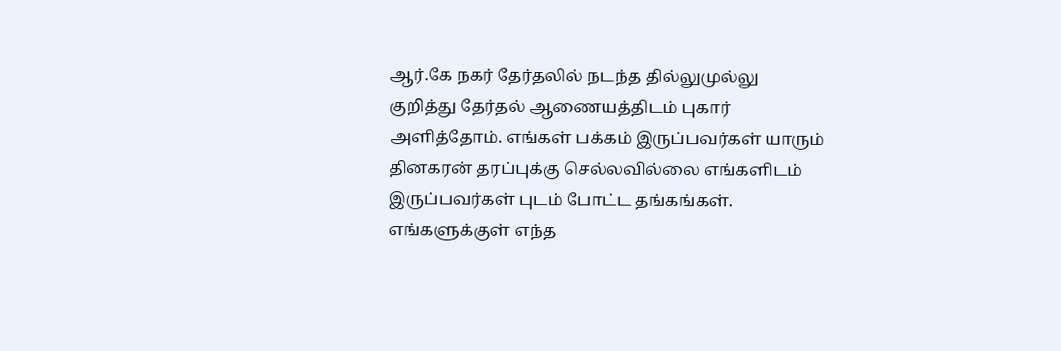ஆர்.கே நகர் தேர்தலில் நடந்த தில்லுமுல்லு குறித்து தேர்தல் ஆணையத்திடம் புகார் அளித்தோம். எங்கள் பக்கம் இருப்பவர்கள் யாரும் தினகரன் தரப்புக்கு செல்லவில்லை எங்களிடம் இருப்பவர்கள் புடம் போட்ட தங்கங்கள். எங்களுக்குள் எந்த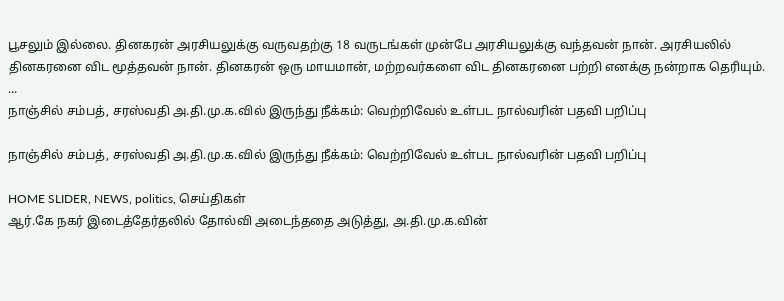பூசலும் இல்லை. தினகரன் அரசியலுக்கு வருவதற்கு 18 வருடங்கள் முன்பே அரசியலுக்கு வந்தவன் நான். அரசியலில் தினகரனை விட மூத்தவன் நான். தினகரன் ஒரு மாயமான், மற்றவர்களை விட தினகரனை பற்றி எனக்கு நன்றாக தெரியும். ...
நாஞ்சில் சம்பத், சரஸ்வதி அ.தி.மு.க.வில் இருந்து நீக்கம்: வெற்றிவேல் உள்பட நால்வரின் பதவி பறிப்பு

நாஞ்சில் சம்பத், சரஸ்வதி அ.தி.மு.க.வில் இருந்து நீக்கம்: வெற்றிவேல் உள்பட நால்வரின் பதவி பறிப்பு

HOME SLIDER, NEWS, politics, செய்திகள்
ஆர்.கே நகர் இடைத்தேர்தலில் தோல்வி அடைந்ததை அடுத்து, அ.தி.மு.க.வின்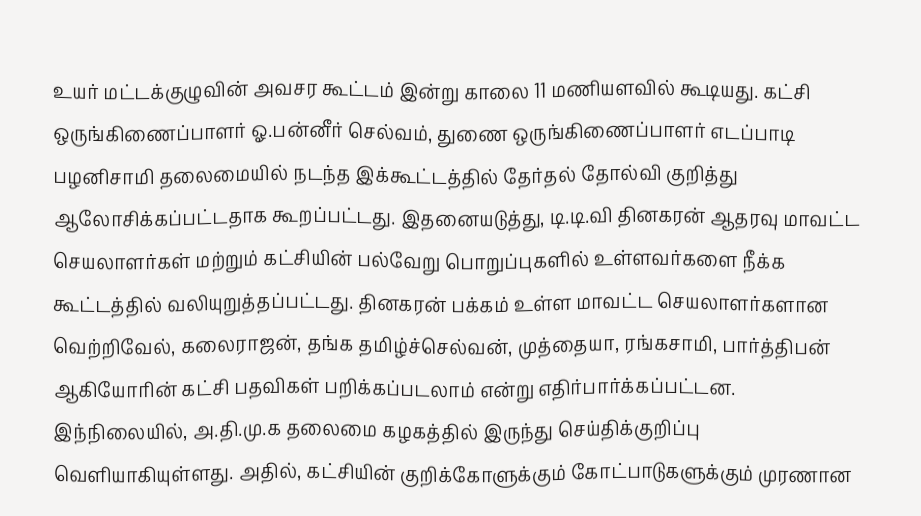உயர் மட்டக்குழுவின் அவசர கூட்டம் இன்று காலை 11 மணியளவில் கூடியது. கட்சி ஒருங்கிணைப்பாளர் ஓ.பன்னீர் செல்வம், துணை ஒருங்கிணைப்பாளர் எடப்பாடி பழனிசாமி தலைமையில் நடந்த இக்கூட்டத்தில் தேர்தல் தோல்வி குறித்து ஆலோசிக்கப்பட்டதாக கூறப்பட்டது. இதனையடுத்து, டி.டி.வி தினகரன் ஆதரவு மாவட்ட செயலாளர்கள் மற்றும் கட்சியின் பல்வேறு பொறுப்புகளில் உள்ளவர்களை நீக்க கூட்டத்தில் வலியுறுத்தப்பட்டது. தினகரன் பக்கம் உள்ள மாவட்ட செயலாளர்களான வெற்றிவேல், கலைராஜன், தங்க தமிழ்ச்செல்வன், முத்தையா, ரங்கசாமி, பார்த்திபன் ஆகியோரின் கட்சி பதவிகள் பறிக்கப்படலாம் என்று எதிர்பார்க்கப்பட்டன. இந்நிலையில், அ.தி.மு.க தலைமை கழகத்தில் இருந்து செய்திக்குறிப்பு வெளியாகியுள்ளது. அதில், கட்சியின் குறிக்கோளுக்கும் கோட்பாடுகளுக்கும் முரணான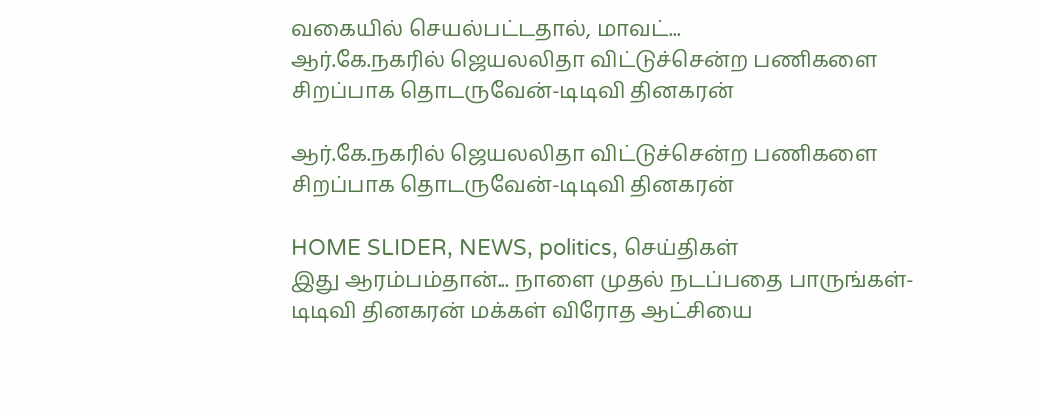வகையில் செயல்பட்டதால், மாவட்...
ஆர்.கே.நகரில் ஜெயலலிதா விட்டுச்சென்ற பணிகளை சிறப்பாக தொடருவேன்-டிடிவி தினகரன்

ஆர்.கே.நகரில் ஜெயலலிதா விட்டுச்சென்ற பணிகளை சிறப்பாக தொடருவேன்-டிடிவி தினகரன்

HOME SLIDER, NEWS, politics, செய்திகள்
இது ஆரம்பம்தான்... நாளை முதல் நடப்பதை பாருங்கள்- டிடிவி தினகரன் மக்கள் விரோத ஆட்சியை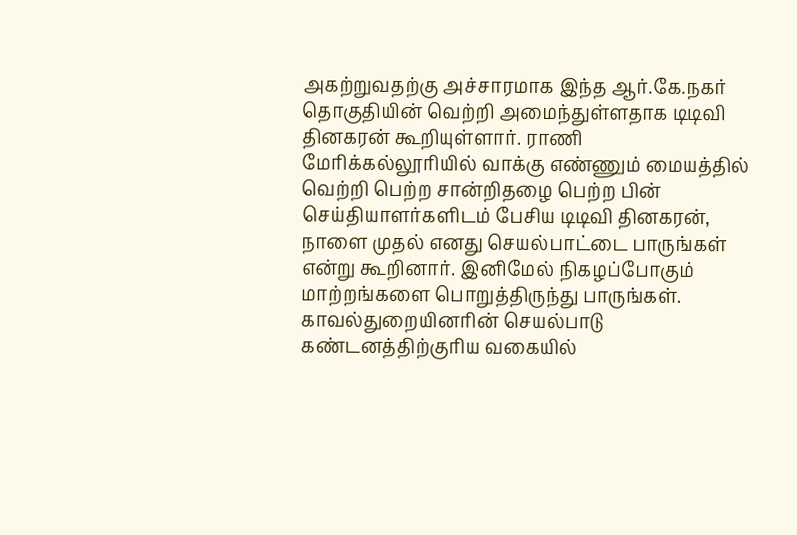அகற்றுவதற்கு அச்சாரமாக இந்த ஆர்.கே.நகர் தொகுதியின் வெற்றி அமைந்துள்ளதாக டிடிவி தினகரன் கூறியுள்ளார். ராணி மேரிக்கல்லூரியில் வாக்கு எண்ணும் மையத்தில் வெற்றி பெற்ற சான்றிதழை பெற்ற பின் செய்தியாளர்களிடம் பேசிய டிடிவி தினகரன், நாளை முதல் எனது செயல்பாட்டை பாருங்கள் என்று கூறினார். இனிமேல் நிகழப்போகும் மாற்றங்களை பொறுத்திருந்து பாருங்கள். காவல்துறையினரின் செயல்பாடு கண்டனத்திற்குரிய வகையில்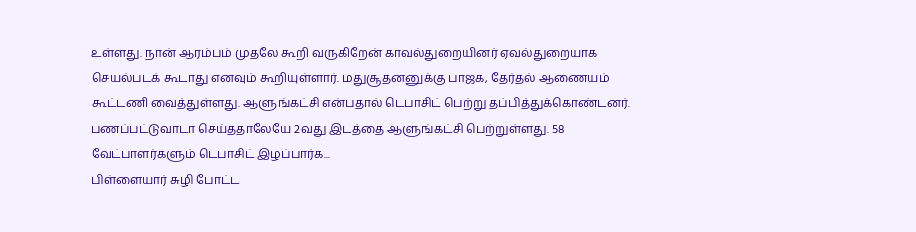உள்ளது. நான் ஆரம்பம் முதலே கூறி வருகிறேன் காவல்துறையினர் ஏவல்துறையாக செயல்படக் கூடாது எனவும் கூறியுள்ளார். மதுசூதனனுக்கு பாஜக, தேர்தல் ஆணையம் கூட்டணி வைத்துள்ளது. ஆளுங்கட்சி என்பதால் டெபாசிட் பெற்று தப்பித்துக்கொண்டனர். பணப்பட்டுவாடா செய்ததாலேயே 2வது இடத்தை ஆளுங்கட்சி பெற்றுள்ளது. 58 வேட்பாளர்களும் டெபாசிட் இழப்பார்க...
பிள்ளையார் சுழி போட்ட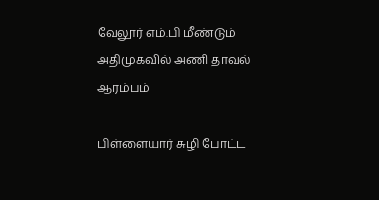வேலூர் எம்.பி மீண்டும் அதிமுகவில் அணி தாவல் ஆரம்பம்

பிள்ளையார் சுழி போட்ட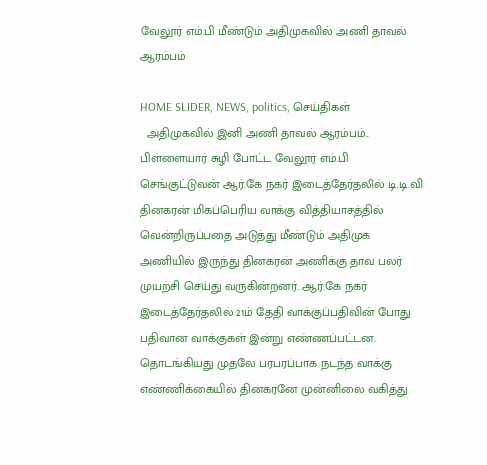வேலூர் எம்.பி மீண்டும் அதிமுகவில் அணி தாவல் ஆரம்பம்

HOME SLIDER, NEWS, politics, செய்திகள்
  அதிமுகவில் இனி அணி தாவல் ஆரம்பம்.. பிள்ளையார் சுழி போட்ட வேலூர் எம்.பி செங்குட்டுவன் ஆர்.கே நகர் இடைத்தேர்தலில் டி.டி.வி தினகரன் மிகப்பெரிய வாக்கு வித்தியாசத்தில் வென்றிருப்பதை அடுத்து மீண்டும் அதிமுக அணியில் இருந்து தினகரன் அணிக்கு தாவ பலர் முயற்சி செய்து வருகின்றனர். ஆர்.கே நகர் இடைத்தேர்தலில் 21ம் தேதி வாக்குப்பதிவின் போது பதிவான வாக்குகள் இன்று எண்ணப்பட்டன. தொடங்கியது முதலே பரபரப்பாக நடந்த வாக்கு எண்ணிக்கையில் தினகரனே முன்னிலை வகித்து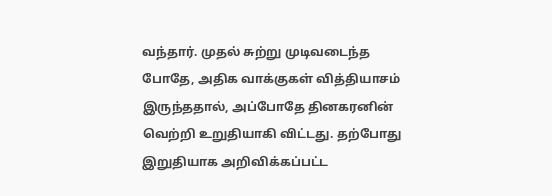வந்தார். முதல் சுற்று முடிவடைந்த போதே, அதிக வாக்குகள் வித்தியாசம் இருந்ததால், அப்போதே தினகரனின் வெற்றி உறுதியாகி விட்டது. தற்போது இறுதியாக அறிவிக்கப்பட்ட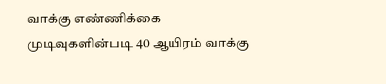வாக்கு எண்ணிக்கை முடிவுகளின்படி 40 ஆயிரம் வாக்கு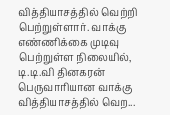வித்தியாசத்தில் வெற்றி பெற்றுள்ளார். வாக்கு எண்ணிக்கை முடிவு பெற்றுள்ள நிலையில், டி.டி.வி தினகரன் பெருவாரியான வாக்கு வித்தியாசத்தில் வெற...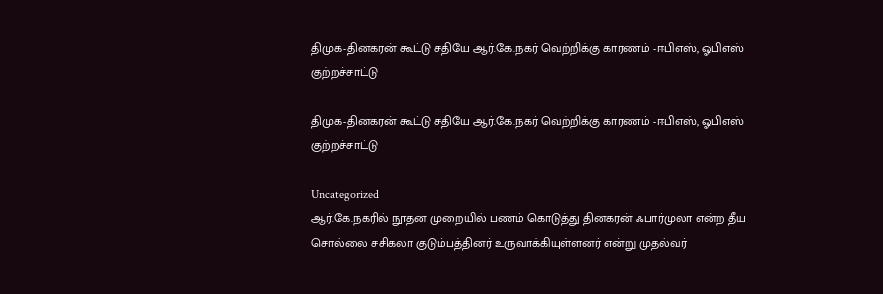திமுக-தினகரன் கூட்டு சதியே ஆர்.கே.நகர் வெற்றிக்கு காரணம் -ஈபிஎஸ், ஓபிஎஸ் குற்றச்சாட்டு

திமுக-தினகரன் கூட்டு சதியே ஆர்.கே.நகர் வெற்றிக்கு காரணம் -ஈபிஎஸ், ஓபிஎஸ் குற்றச்சாட்டு

Uncategorized
ஆர்.கே.நகரில் நூதன முறையில் பணம் கொடுத்து தினகரன் ஃபார்முலா என்ற தீய சொல்லை சசிகலா குடும்பத்தினர் உருவாக்கியுள்ளனர் என்று முதல்வர்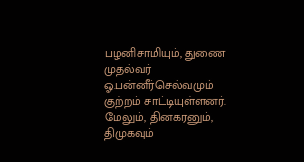பழனிசாமியும், துணை முதல்வர் ஓ.பன்னீர்செல்வமும் குற்றம் சாட்டியுள்ளனர். மேலும், தினகரனும், திமுகவும்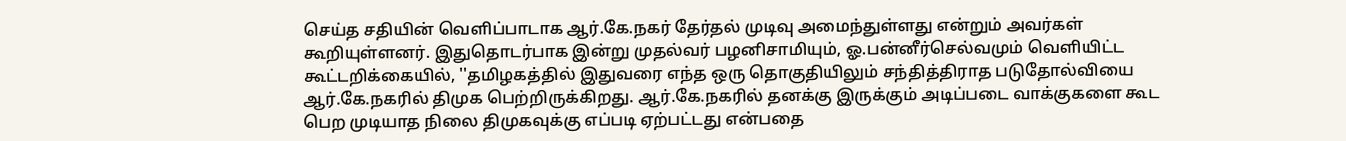செய்த சதியின் வெளிப்பாடாக ஆர்.கே.நகர் தேர்தல் முடிவு அமைந்துள்ளது என்றும் அவர்கள் கூறியுள்ளனர். இதுதொடர்பாக இன்று முதல்வர் பழனிசாமியும், ஓ.பன்னீர்செல்வமும் வெளியிட்ட கூட்டறிக்கையில், ''தமிழகத்தில் இதுவரை எந்த ஒரு தொகுதியிலும் சந்தித்திராத படுதோல்வியை ஆர்.கே.நகரில் திமுக பெற்றிருக்கிறது. ஆர்.கே.நகரில் தனக்கு இருக்கும் அடிப்படை வாக்குகளை கூட பெற முடியாத நிலை திமுகவுக்கு எப்படி ஏற்பட்டது என்பதை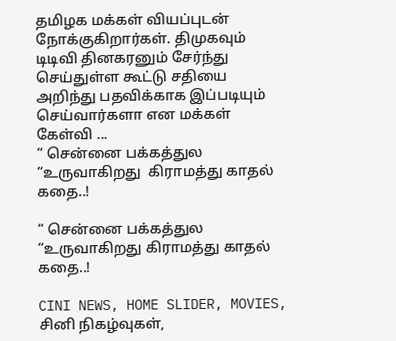தமிழக மக்கள் வியப்புடன் நோக்குகிறார்கள். திமுகவும் டிடிவி தினகரனும் சேர்ந்து செய்துள்ள கூட்டு சதியை அறிந்து பதவிக்காக இப்படியும் செய்வார்களா என மக்கள் கேள்வி ...
“ சென்னை பக்கத்துல “உருவாகிறது  கிராமத்து காதல் கதை..!

“ சென்னை பக்கத்துல “உருவாகிறது கிராமத்து காதல் கதை..!

CINI NEWS, HOME SLIDER, MOVIES, சினி நிகழ்வுகள்,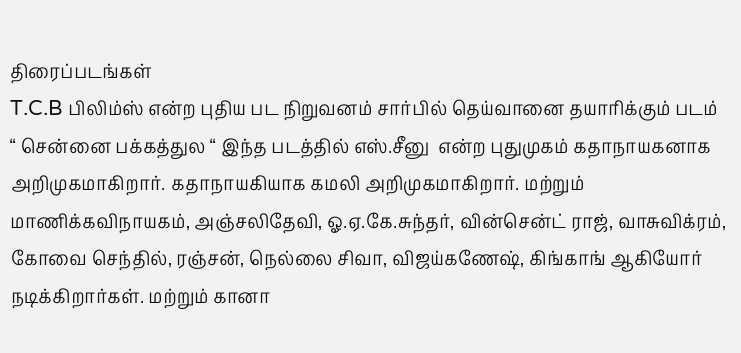திரைப்படங்கள்
T.C.B பிலிம்ஸ் என்ற புதிய பட நிறுவனம் சார்பில் தெய்வானை தயாரிக்கும் படம் “ சென்னை பக்கத்துல “ இந்த படத்தில் எஸ்.சீனு  என்ற புதுமுகம் கதாநாயகனாக அறிமுகமாகிறார். கதாநாயகியாக கமலி அறிமுகமாகிறார். மற்றும்  மாணிக்கவிநாயகம், அஞ்சலிதேவி, ஓ.ஏ.கே.சுந்தர், வின்சென்ட் ராஜ், வாசுவிக்ரம், கோவை செந்தில், ரஞ்சன், நெல்லை சிவா, விஜய்கணேஷ், கிங்காங் ஆகியோர் நடிக்கிறார்கள். மற்றும் கானா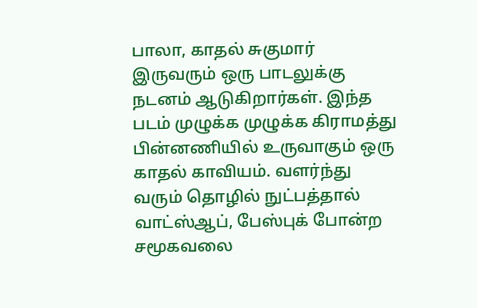பாலா, காதல் சுகுமார் இருவரும் ஒரு பாடலுக்கு நடனம் ஆடுகிறார்கள். இந்த படம் முழுக்க முழுக்க கிராமத்து பின்னணியில் உருவாகும் ஒரு காதல் காவியம். வளர்ந்து வரும் தொழில் நுட்பத்தால்  வாட்ஸ்ஆப், பேஸ்புக் போன்ற சமூகவலை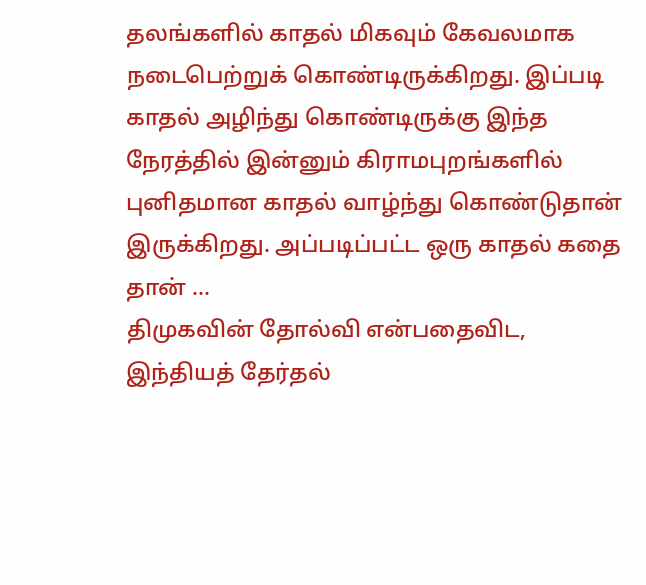தலங்களில் காதல் மிகவும் கேவலமாக நடைபெற்றுக் கொண்டிருக்கிறது. இப்படி காதல் அழிந்து கொண்டிருக்கு இந்த நேரத்தில் இன்னும் கிராமபுறங்களில் புனிதமான காதல் வாழ்ந்து கொண்டுதான் இருக்கிறது. அப்படிப்பட்ட ஒரு காதல் கதை தான் ...
திமுகவின் தோல்வி என்பதைவிட, இந்தியத் தேர்தல்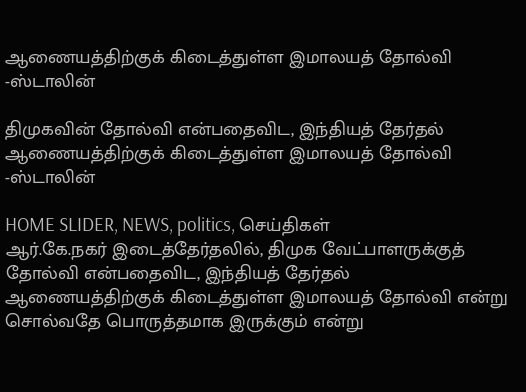ஆணையத்திற்குக் கிடைத்துள்ள இமாலயத் தோல்வி -ஸ்டாலின்

திமுகவின் தோல்வி என்பதைவிட, இந்தியத் தேர்தல் ஆணையத்திற்குக் கிடைத்துள்ள இமாலயத் தோல்வி -ஸ்டாலின்

HOME SLIDER, NEWS, politics, செய்திகள்
ஆர்.கே.நகர் இடைத்தேர்தலில், திமுக வேட்பாளருக்குத் தோல்வி என்பதைவிட, இந்தியத் தேர்தல் ஆணையத்திற்குக் கிடைத்துள்ள இமாலயத் தோல்வி என்று சொல்வதே பொருத்தமாக இருக்கும் என்று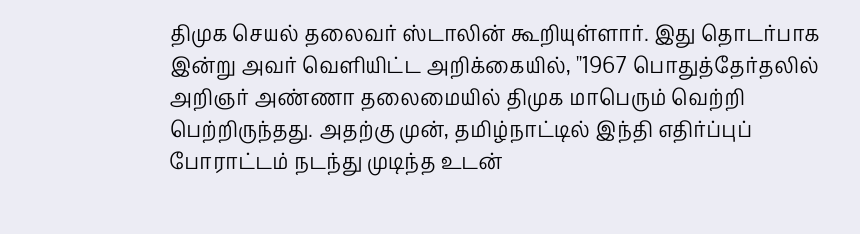திமுக செயல் தலைவர் ஸ்டாலின் கூறியுள்ளார். இது தொடர்பாக இன்று அவர் வெளியிட்ட அறிக்கையில், ''1967 பொதுத்தேர்தலில் அறிஞர் அண்ணா தலைமையில் திமுக மாபெரும் வெற்றி பெற்றிருந்தது. அதற்கு முன், தமிழ்நாட்டில் இந்தி எதிர்ப்புப் போராட்டம் நடந்து முடிந்த உடன்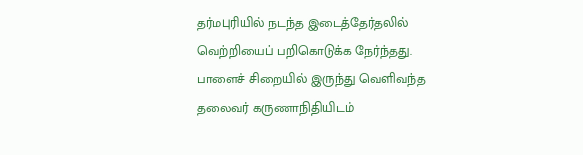தர்மபுரியில் நடந்த இடைத்தேர்தலில் வெற்றியைப் பறிகொடுக்க நேர்ந்தது. பாளைச் சிறையில் இருந்து வெளிவந்த தலைவர் கருணாநிதியிடம்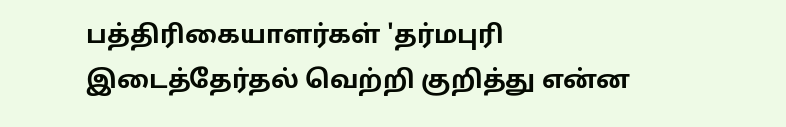பத்திரிகையாளர்கள் 'தர்மபுரி இடைத்தேர்தல் வெற்றி குறித்து என்ன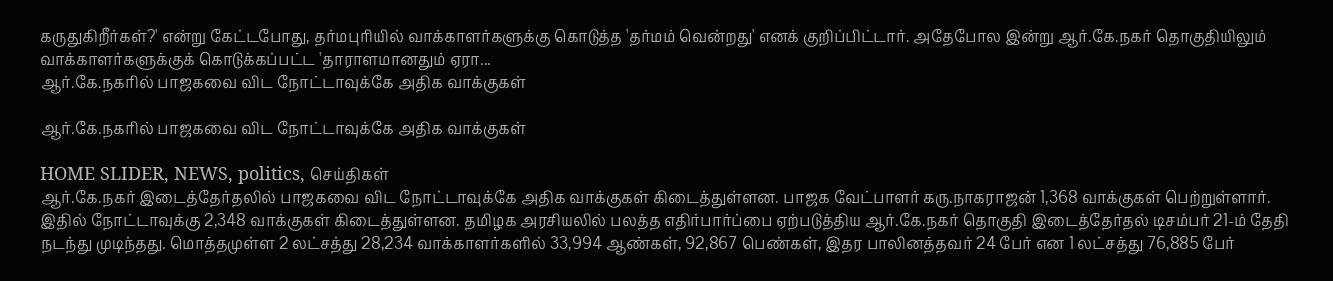கருதுகிறீர்கள்?' என்று கேட்டபோது, தர்மபுரியில் வாக்காளர்களுக்கு கொடுத்த 'தர்மம் வென்றது' எனக் குறிப்பிட்டார். அதேபோல இன்று ஆர்.கே.நகர் தொகுதியிலும் வாக்காளர்களுக்குக் கொடுக்கப்பட்ட 'தாராளமானதும் ஏரா...
ஆர்.கே.நகரில் பாஜகவை விட நோட்டாவுக்கே அதிக வாக்குகள்

ஆர்.கே.நகரில் பாஜகவை விட நோட்டாவுக்கே அதிக வாக்குகள்

HOME SLIDER, NEWS, politics, செய்திகள்
ஆர்.கே.நகர் இடைத்தேர்தலில் பாஜகவை விட நோட்டாவுக்கே அதிக வாக்குகள் கிடைத்துள்ளன. பாஜக வேட்பாளர் கரு.நாகராஜன் 1,368 வாக்குகள் பெற்றுள்ளார். இதில் நோட்டாவுக்கு 2,348 வாக்குகள் கிடைத்துள்ளன. தமிழக அரசியலில் பலத்த எதிர்பார்ப்பை ஏற்படுத்திய ஆர்.கே.நகர் தொகுதி இடைத்தேர்தல் டிசம்பர் 21-ம் தேதி நடந்து முடிந்தது. மொத்தமுள்ள 2 லட்சத்து 28,234 வாக்காளர்களில் 33,994 ஆண்கள், 92,867 பெண்கள், இதர பாலினத்தவர் 24 பேர் என 1 லட்சத்து 76,885 பேர்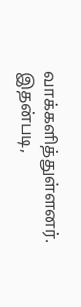வாக்களித்துள்ளனர். இதன்படி,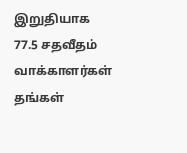இறுதியாக 77.5 சதவீதம் வாக்காளர்கள் தங்கள்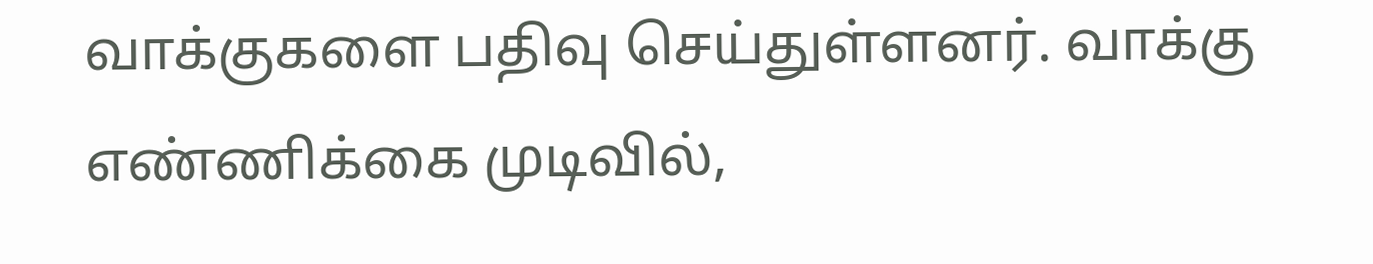வாக்குகளை பதிவு செய்துள்ளனர். வாக்கு எண்ணிக்கை முடிவில்,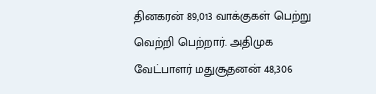தினகரன் 89,013 வாக்குகள் பெற்று வெற்றி பெற்றார். அதிமுக வேட்பாளர் மதுசூதனன் 48,306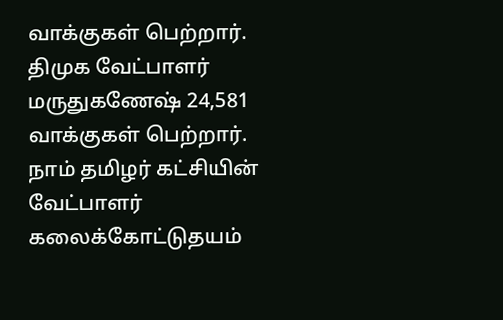வாக்குகள் பெற்றார். திமுக வேட்பாளர் மருதுகணேஷ் 24,581 வாக்குகள் பெற்றார். நாம் தமிழர் கட்சியின் வேட்பாளர் கலைக்கோட்டுதயம்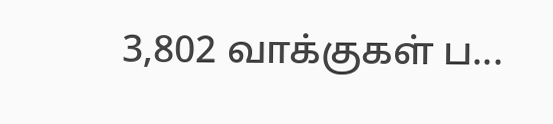3,802 வாக்குகள் ப...